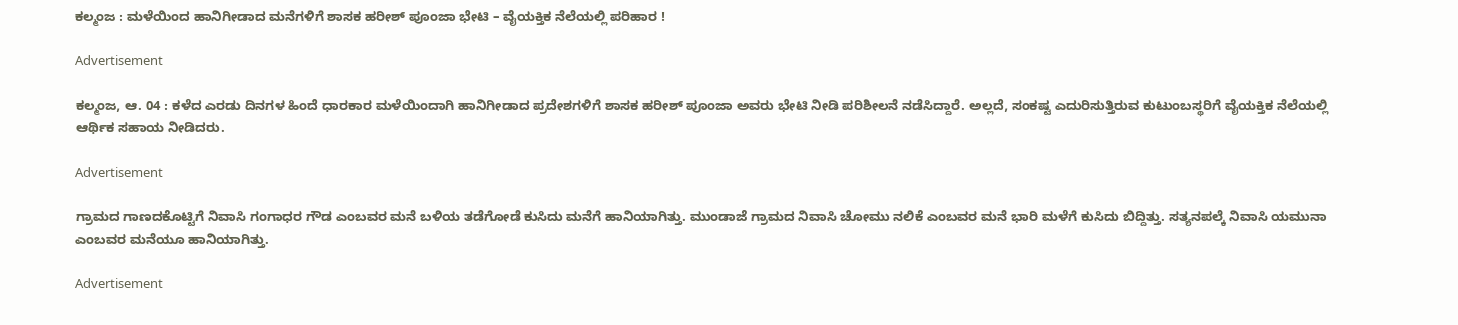ಕಲ್ಮಂಜ : ಮಳೆಯಿಂದ ಹಾನಿಗೀಡಾದ ಮನೆಗಳಿಗೆ ಶಾಸಕ ಹರೀಶ್ ಪೂಂಜಾ ಭೇಟಿ – ವೈಯಕ್ತಿಕ ನೆಲೆಯಲ್ಲಿ ಪರಿಹಾರ !

Advertisement

ಕಲ್ಮಂಜ, ಆ. 04 : ಕಳೆದ ಎರಡು ದಿನಗಳ ಹಿಂದೆ ಧಾರಕಾರ ಮಳೆಯಿಂದಾಗಿ ಹಾನಿಗೀಡಾದ ಪ್ರದೇಶಗಳಿಗೆ ಶಾಸಕ ಹರೀಶ್ ಪೂಂಜಾ ಅವರು ಭೇಟಿ ನೀಡಿ ಪರಿಶೀಲನೆ ನಡೆಸಿದ್ದಾರೆ. ಅಲ್ಲದೆ, ಸಂಕಷ್ಟ ಎದುರಿಸುತ್ತಿರುವ ಕುಟುಂಬಸ್ಥರಿಗೆ ವೈಯಕ್ತಿಕ ನೆಲೆಯಲ್ಲಿ ಆರ್ಥಿಕ ಸಹಾಯ ನೀಡಿದರು.

Advertisement

ಗ್ರಾಮದ ಗಾಣದಕೊಟ್ಟಿಗೆ ನಿವಾಸಿ ಗಂಗಾಧರ ಗೌಡ ಎಂಬವರ ಮನೆ ಬಳಿಯ ತಡೆಗೋಡೆ ಕುಸಿದು ಮನೆಗೆ ಹಾನಿಯಾಗಿತ್ತು. ಮುಂಡಾಜೆ ಗ್ರಾಮದ ನಿವಾಸಿ ಚೋಮು ನಲಿಕೆ ಎಂಬವರ ಮನೆ ಭಾರಿ ಮಳೆಗೆ ಕುಸಿದು ಬಿದ್ದಿತ್ತು. ಸತ್ಯನಪಲ್ಕೆ ನಿವಾಸಿ ಯಮುನಾ ಎಂಬವರ ಮನೆಯೂ ಹಾನಿಯಾಗಿತ್ತು.

Advertisement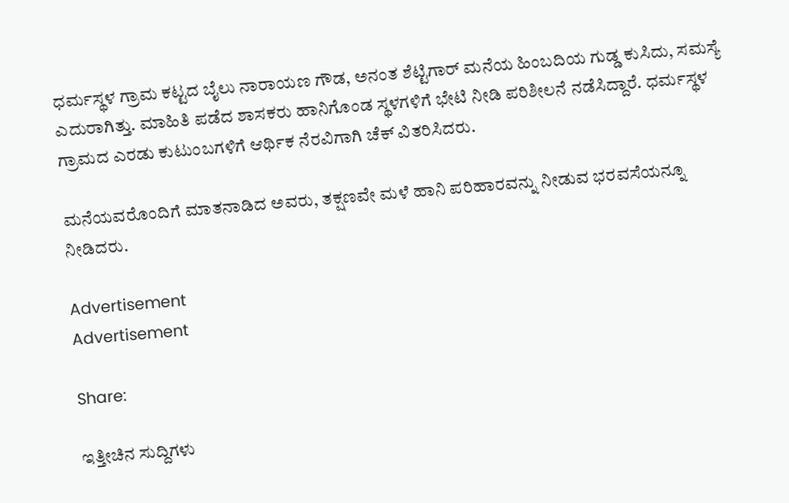ಧರ್ಮಸ್ಥಳ ಗ್ರಾಮ ಕಟ್ಟದ ಬೈಲು ನಾರಾಯಣ ಗೌಡ, ಅನಂತ ಶೆಟ್ಟಿಗಾರ್ ಮನೆಯ ಹಿಂಬದಿಯ ಗುಡ್ಡ ಕುಸಿದು, ಸಮಸ್ಯೆ ಎದುರಾಗಿತ್ತು. ಮಾಹಿತಿ ಪಡೆದ ಶಾಸಕರು ಹಾನಿಗೊಂಡ ಸ್ಥಳಗಳಿಗೆ ಭೇಟಿ ನೀಡಿ ಪರಿಶೀಲನೆ ನಡೆಸಿದ್ದಾರೆ. ಧರ್ಮಸ್ಥಳ ಗ್ರಾಮದ ಎರಡು ಕುಟುಂಬಗಳಿಗೆ ಆರ್ಥಿಕ ನೆರವಿಗಾಗಿ ಚೆಕ್ ವಿತರಿಸಿದರು.

ಮನೆಯವರೊಂದಿಗೆ ಮಾತನಾಡಿದ ಅವರು, ತಕ್ಷಣವೇ ಮಳೆ ಹಾನಿ ಪರಿಹಾರವನ್ನು ನೀಡುವ ಭರವಸೆಯನ್ನೂ ನೀಡಿದರು.

Advertisement
Advertisement

Share:

ಇತ್ತೀಚಿನ ಸುದ್ದಿಗಳು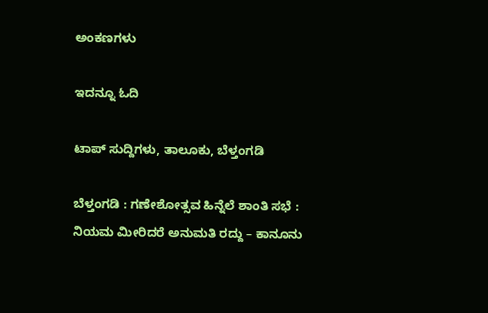ಅಂಕಣಗಳು

ಇದನ್ನೂ ಓದಿ

ಟಾಪ್ ಸುದ್ದಿಗಳು, ತಾಲೂಕು, ಬೆಳ್ತಂಗಡಿ

ಬೆಳ್ತಂಗಡಿ : ಗಣೇಶೋತ್ಸವ ಹಿನ್ನೆಲೆ ಶಾಂತಿ ಸಭೆ : ನಿಯಮ ಮೀರಿದರೆ ಅನುಮತಿ ರದ್ದು – ಕಾನೂನು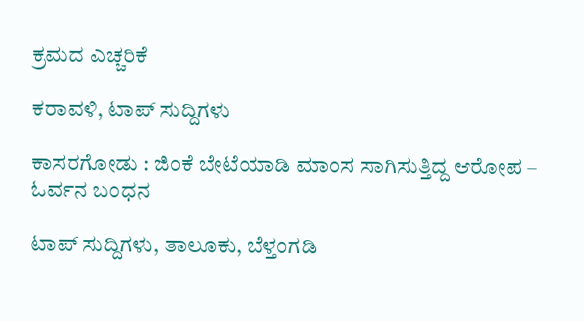ಕ್ರಮದ ಎಚ್ಚರಿಕೆ

ಕರಾವಳಿ, ಟಾಪ್ ಸುದ್ದಿಗಳು

ಕಾಸರಗೋಡು : ಜಿಂಕೆ ಬೇಟೆಯಾಡಿ ಮಾಂಸ ಸಾಗಿಸುತ್ತಿದ್ದ ಆರೋಪ – ಓರ್ವನ ಬಂಧನ

ಟಾಪ್ ಸುದ್ದಿಗಳು, ತಾಲೂಕು, ಬೆಳ್ತಂಗಡಿ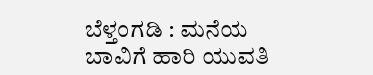ಬೆಳ್ತಂಗಡಿ : ಮನೆಯ ಬಾವಿಗೆ ಹಾರಿ ಯುವತಿ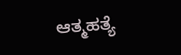ಆತ್ಮಹತ್ಯೆ